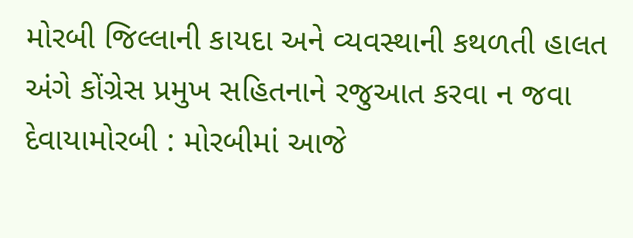મોરબી જિલ્લાની કાયદા અને વ્યવસ્થાની કથળતી હાલત અંગે કોંગ્રેસ પ્રમુખ સહિતનાને રજુઆત કરવા ન જવા દેવાયામોરબી : મોરબીમાં આજે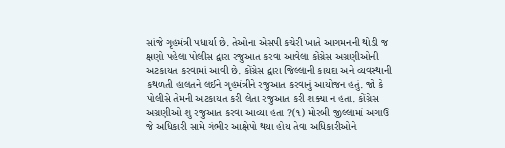સાંજે ગૃહમંત્રી પધાર્યા છે. તેઓના એસપી કચેરી ખાતે આગમનની થોડી જ ક્ષણો પહેલા પોલીસ દ્વારા રજુઆત કરવા આવેલા કોંગ્રેસ અગ્રણીઓની અટકાયત કરવામાં આવી છે. કોંગ્રેસ દ્વારા જિલ્લાની કાયદા અને વ્યવસ્થાની કથળતી હાલતને લઈને ગૃહમંત્રીને રજુઆત કરવાનું આયોજન હતું. જો કે પોલીસે તેમની અટકાયત કરી લેતા રજુઆત કરી શક્યા ન હતા. કોંગ્રેસ અગ્રણીઓ શુ રજુઆત કરવા આવ્યા હતા ?(૧) મોરબી જીલ્લામાં અગાઉ જે અધિકારી સામે ગંભીર આક્ષેપો થયા હોય તેવા અધિકારીઓને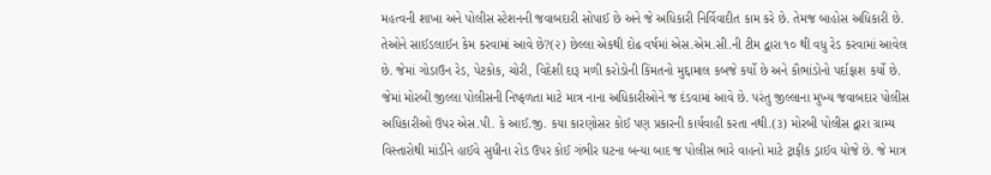મહત્વની શાખા અને પોલીસ સ્ટેશનની જવાબદારી સોપાઈ છે અને જે અધિકારી નિર્વિવાદીત કામ કરે છે. તેમજ બાહોસ અધિકારી છે. તેઓને સાઈડલાઈન કેમ કરવામાં આવે છે?(૨) છેલ્લા એકથી દોઢ વર્ષમાં એસ.એમ.સી.ની ટીમ દ્વારા ૧૦ થી વધુ રેડ કરવામાં આવેલ છે. જેમાં ગોડાઉન રેડ, પેટકોક, ચોરી, વિદેશી દારૂ મળી કરોડોની કિંમતનો મુદ્દામાલ કબજે કર્યો છે અને કૌભાંડોનો પર્દાફાશ કર્યો છે. જેમાં મોરબી જીલ્લા પોલીસની નિષ્ફળતા માટે માત્ર નાના અધિકારીઓને જ દંડવામાં આવે છે. પરંતુ જીલ્લાના મુખ્ય જવાબદાર પોલીસ અધિકારીઓ ઉપર એસ.પી. કે આઈ.જી. કયા કારણોસર કોઈ પણ પ્રકારની કાર્યવાહી કરતા નથી.(૩) મોરબી પોલીસ દ્વારા ગ્રામ્ય વિસ્તારોથી માંડીને હાઈવે સુધીના રોડ ઉપર કોઈ ગંભીર ઘટના બન્યા બાદ જ પોલીસ ભારે વાહનો માટે ટ્રાફીક ડ્રાઈવ યોજે છે. જે માત્ર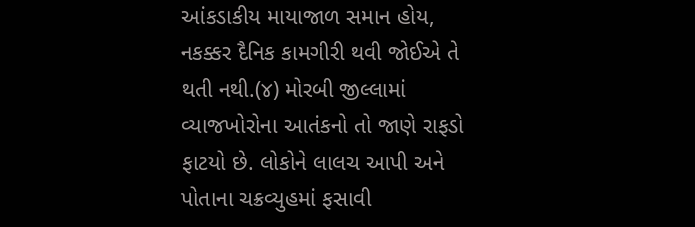આંકડાકીય માયાજાળ સમાન હોય, નકક્કર દૈનિક કામગીરી થવી જોઈએ તે થતી નથી.(૪) મોરબી જીલ્લામાં વ્યાજખોરોના આતંકનો તો જાણે રાફડો ફાટયો છે. લોકોને લાલચ આપી અને પોતાના ચક્રવ્યુહમાં ફસાવી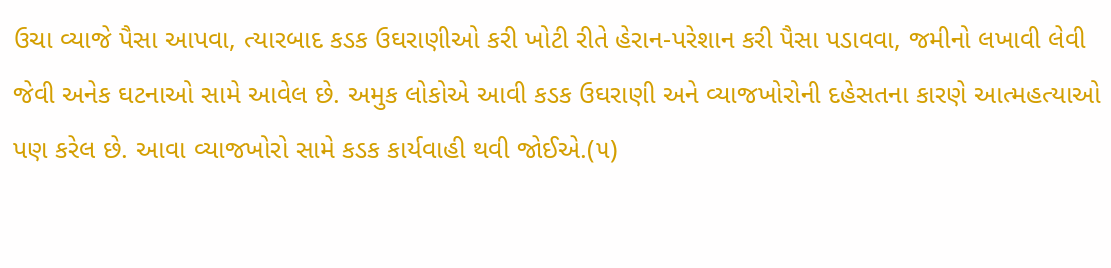ઉચા વ્યાજે પૈસા આપવા, ત્યારબાદ કડક ઉઘરાણીઓ કરી ખોટી રીતે હેરાન-પરેશાન કરી પૈસા પડાવવા, જમીનો લખાવી લેવી જેવી અનેક ઘટનાઓ સામે આવેલ છે. અમુક લોકોએ આવી કડક ઉઘરાણી અને વ્યાજખોરોની દહેસતના કારણે આત્મહત્યાઓ પણ કરેલ છે. આવા વ્યાજખોરો સામે કડક કાર્યવાહી થવી જોઈએ.(૫)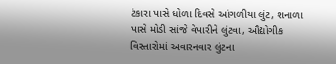ટંકારા પાસે ધોળા દિવસે આંગળીયા લુંટ, શનાળા પાસે મોડી સાંજે વેપારીને લુંટવા, ઔદ્યોગીક વિસ્તારોમાં અવારનવાર લુંટના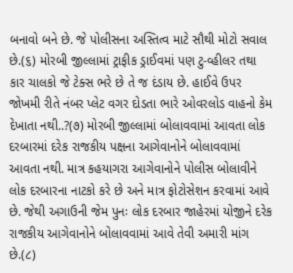બનાવો બને છે. જે પોલીસના અસ્તિત્વ માટે સૌથી મોટો સવાલ છે.(૬) મોરબી જીલ્લામાં ટ્રાફીક ડ્રાઈવમાં પણ ટુ-વ્હીલર તથા કાર ચાલકો જે ટેક્સ ભરે છે તે જ દંડાય છે. હાઈવે ઉપર જોખમી રીતે નંબર પ્લેટ વગર દોડતા ભારે ઓવરલોડ વાહનો કેમ દેખાતા નથી..?(૭) મોરબી જીલ્લામાં બોલાવવામાં આવતા લોક દરબારમાં દરેક રાજકીય પક્ષના આગેવાનોને બોલાવવામાં આવતા નથી. માત્ર કહયાગરા આગેવાનોને પોલીસ બોલાવીને લોક દરબારના નાટકો કરે છે અને માત્ર ફોટોસેશન કરવામાં આવે છે. જેથી અગાઉની જેમ પુનઃ લોક દરબાર જાહેરમાં યોજીને દરેક રાજકીય આગેવાનોને બોલાવવામાં આવે તેવી અમારી માંગ છે.(૮)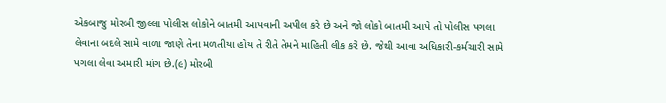એકબાજુ મોરબી જીલ્લા પોલીસ લોકોને બાતમી આપવાની અપીલ કરે છે અને જો લોકો બાતમી આપે તો પોલીસ પગલા લેવાના બદલે સામે વાળા જાણે તેના મળતીયા હોય તે રીતે તેમને માહિતી લીક કરે છે. જેથી આવા અધિકારી-કર્મચારી સામે પગલા લેવા અમારી માંગ છે.(૯) મોરબી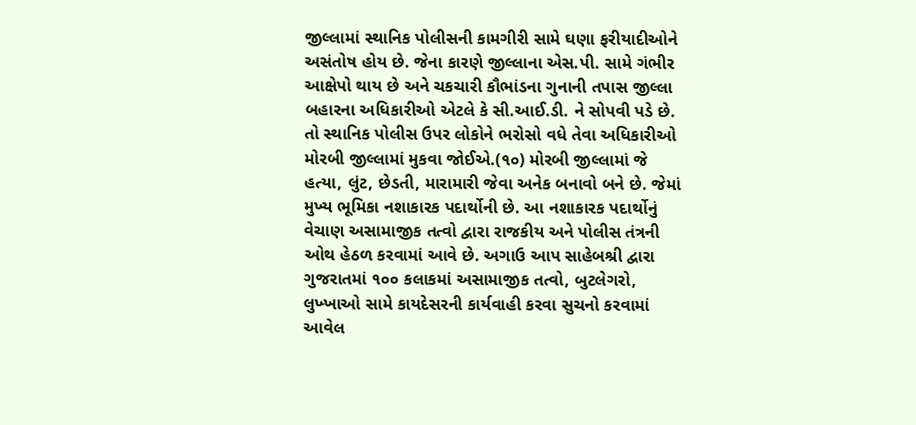જીલ્લામાં સ્થાનિક પોલીસની કામગીરી સામે ઘણા ફરીયાદીઓને અસંતોષ હોય છે. જેના કારણે જીલ્લાના એસ.પી. સામે ગંભીર આક્ષેપો થાય છે અને ચકચારી કૌભાંડના ગુનાની તપાસ જીલ્લા બહારના અધિકારીઓ એટલે કે સી.આઈ.ડી. ને સોપવી પડે છે. તો સ્થાનિક પોલીસ ઉપર લોકોને ભરોસો વધે તેવા અધિકારીઓ મોરબી જીલ્લામાં મુકવા જોઈએ.(૧૦) મોરબી જીલ્લામાં જે હત્યા, લુંટ, છેડતી, મારામારી જેવા અનેક બનાવો બને છે. જેમાં મુખ્ય ભૂમિકા નશાકારક પદાર્થોની છે. આ નશાકારક પદાર્થોનું વેચાણ અસામાજીક તત્વો દ્વારા રાજકીય અને પોલીસ તંત્રની ઓથ હેઠળ કરવામાં આવે છે. અગાઉ આપ સાહેબશ્રી દ્વારા ગુજરાતમાં ૧૦૦ કલાકમાં અસામાજીક તત્વો, બુટલેગરો, લુખ્ખાઓ સામે કાયદેસરની કાર્યવાહી કરવા સુચનો કરવામાં આવેલ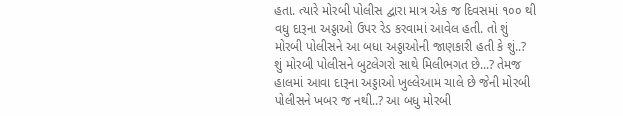હતા. ત્યારે મોરબી પોલીસ દ્વારા માત્ર એક જ દિવસમાં ૧૦૦ થી વધુ દારૂના અડ્ડાઓ ઉપર રેડ કરવામાં આવેલ હતી. તો શું મોરબી પોલીસને આ બધા અડ્ડાઓની જાણકારી હતી કે શું..? શું મોરબી પોલીસને બુટલેગરો સાથે મિલીભગત છે...? તેમજ હાલમાં આવા દારૂના અડ્ડાઓ ખુલ્લેઆમ ચાલે છે જેની મોરબી પોલીસને ખબર જ નથી..? આ બધુ મોરબી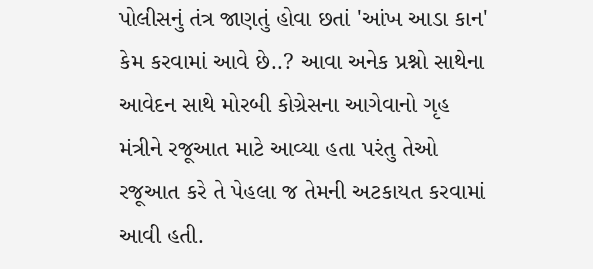પોલીસનું તંત્ર જાણતું હોવા છતાં 'આંખ આડા કાન' કેમ કરવામાં આવે છે..? આવા અનેક પ્રશ્નો સાથેના આવેદન સાથે મોરબી કોગ્રેસના આગેવાનો ગૃહ મંત્રીને રજૂઆત માટે આવ્યા હતા પરંતુ તેઓ રજૂઆત કરે તે પેહલા જ તેમની અટકાયત કરવામાં આવી હતી.